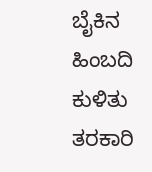ಬೈಕಿನ ಹಿಂಬದಿ ಕುಳಿತು ತರಕಾರಿ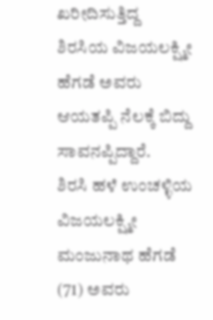ಖರೀದಿಸುತ್ತಿದ್ದ ಶಿರಸಿಯ ವಿಜಯಲಕ್ಷ್ಮೀ ಹೆಗಡೆ ಅವರು ಆಯತಪ್ಪಿ ನೆಲಕ್ಕೆ ಬಿದ್ದು ಸಾವನಪ್ಪಿದ್ದಾರೆ.
ಶಿರಸಿ ಹಳೆ ಉಂಚಳ್ಳಿಯ ವಿಜಯಲಕ್ಷ್ಮೀ ಮಂಜುನಾಥ ಹೆಗಡೆ (71) ಅವರು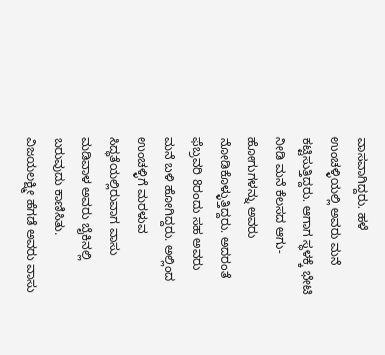ವಾಸವಾಗಿದ್ದರು. ಹಳೆ ಉಂಚಳ್ಳಿಯಲ್ಲಿ ಅವರು ಮನೆ ಕಟ್ಟಿಸುತ್ತಿದ್ದರು. ಆಗಾಗ ಸ್ಥಳಕ್ಕೆ ಭೇಟಿ ನೀಡಿ ಮನೆ ಕೆಲಸದ ಆಗು-ಹೋಗುಗಳನ್ನು ಅವರು ನೋಡಿಕೊಳ್ಳುತ್ತಿದ್ದರು. ಅದರಂತೆ ಫೆಬ್ರವರಿ 8ರಂದು ಸಹ ಅವರು ಮನೆ ಬಳಿ ಹೋಗಿದ್ದರು. ಅಲ್ಲಿಂದ ಉಂಚಳ್ಳಿಗೆ ಮರಳುವ ಸಿದ್ಧತೆಯಲ್ಲಿರುವಾಗ ವಾಸು ಮಡಿವಾಳ ಅವರು ಬೈಕಿನಲ್ಲಿ ಬರುವುದು ಕಾಣಿಸಿತು.
ವಿಜಯಲಕ್ಷ್ಮೀ ಹೆಗಡೆ ಅವರು ವಾಸು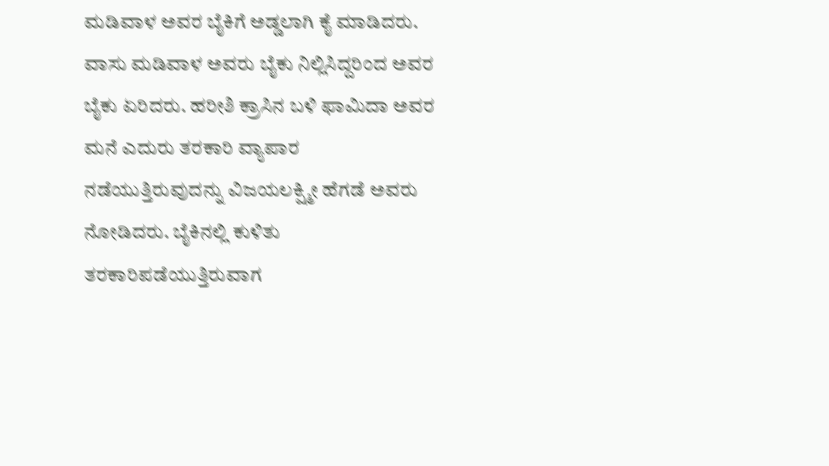ಮಡಿವಾಳ ಅವರ ಬೈಕಿಗೆ ಅಡ್ಡಲಾಗಿ ಕೈ ಮಾಡಿದರು. ವಾಸು ಮಡಿವಾಳ ಅವರು ಬೈಕು ನಿಲ್ಲಿಸಿದ್ದರಿಂದ ಅವರ ಬೈಕು ಏರಿದರು. ಹರೀಶಿ ಕ್ರಾಸಿನ ಬಳಿ ಫಾಮಿದಾ ಅವರ ಮನೆ ಎದುರು ತರಕಾರಿ ವ್ಯಾಪಾರ ನಡೆಯುತ್ತಿರುವುದನ್ನು ವಿಜಯಲಕ್ಷ್ಮೀ ಹೆಗಡೆ ಅವರು ನೋಡಿದರು. ಬೈಕಿನಲ್ಲಿ ಕುಳಿತು ತರಕಾರಿಪಡೆಯುತ್ತಿರುವಾಗ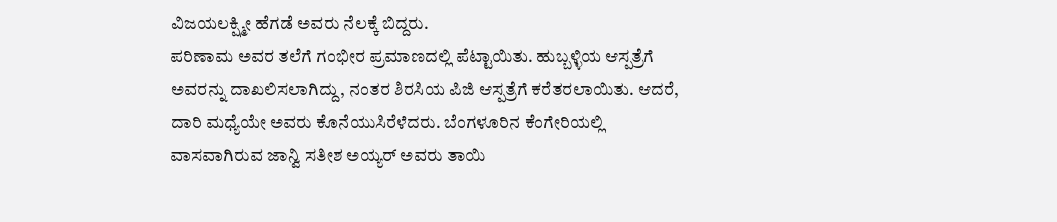ವಿಜಯಲಕ್ಷ್ಮೀ ಹೆಗಡೆ ಅವರು ನೆಲಕ್ಕೆ ಬಿದ್ದರು.
ಪರಿಣಾಮ ಅವರ ತಲೆಗೆ ಗಂಭೀರ ಪ್ರಮಾಣದಲ್ಲಿ ಪೆಟ್ಟಾಯಿತು. ಹುಬ್ಬಳ್ಳಿಯ ಆಸ್ಪತ್ರೆಗೆ ಅವರನ್ನು ದಾಖಲಿಸಲಾಗಿದ್ದು, ನಂತರ ಶಿರಸಿಯ ಪಿಜಿ ಆಸ್ಪತ್ರೆಗೆ ಕರೆತರಲಾಯಿತು. ಆದರೆ, ದಾರಿ ಮಧ್ಯೆಯೇ ಅವರು ಕೊನೆಯುಸಿರೆಳೆದರು. ಬೆಂಗಳೂರಿನ ಕೆಂಗೇರಿಯಲ್ಲಿ ವಾಸವಾಗಿರುವ ಜಾನ್ವಿ ಸತೀಶ ಅಯ್ಯರ್ ಅವರು ತಾಯಿ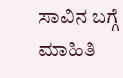ಸಾವಿನ ಬಗ್ಗೆ ಮಾಹಿತಿ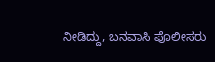ನೀಡಿದ್ದು, ಬನವಾಸಿ ಪೊಲೀಸರು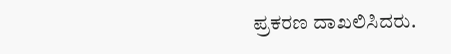ಪ್ರಕರಣ ದಾಖಲಿಸಿದರು.